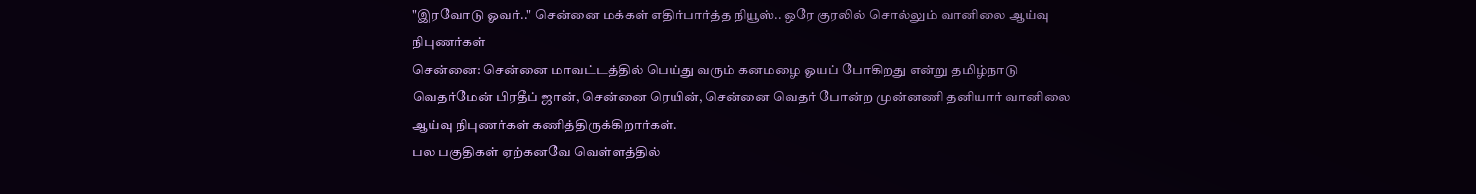"இரவோடு ஓவர்.." சென்னை மக்கள் எதிர்பார்த்த நியூஸ்.. ஒரே குரலில் சொல்லும் வானிலை ஆய்வு நிபுணர்கள்
சென்னை: சென்னை மாவட்டத்தில் பெய்து வரும் கனமழை ஓயப் போகிறது என்று தமிழ்நாடு வெதர்மேன் பிரதீப் ஜான், சென்னை ரெயின், சென்னை வெதர் போன்ற முன்னணி தனியார் வானிலை ஆய்வு நிபுணர்கள் கணித்திருக்கிறார்கள்.
பல பகுதிகள் ஏற்கனவே வெள்ளத்தில்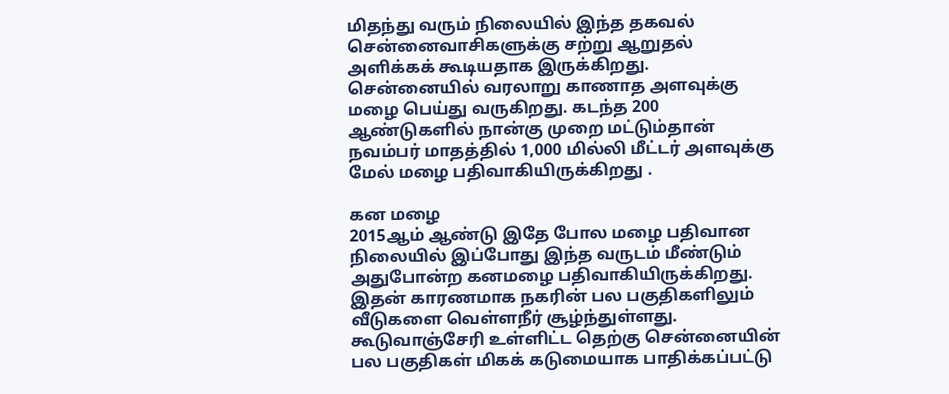மிதந்து வரும் நிலையில் இந்த தகவல் சென்னைவாசிகளுக்கு சற்று ஆறுதல் அளிக்கக் கூடியதாக இருக்கிறது.
சென்னையில் வரலாறு காணாத அளவுக்கு மழை பெய்து வருகிறது. கடந்த 200 ஆண்டுகளில் நான்கு முறை மட்டும்தான் நவம்பர் மாதத்தில் 1,000 மில்லி மீட்டர் அளவுக்கு மேல் மழை பதிவாகியிருக்கிறது .

கன மழை
2015ஆம் ஆண்டு இதே போல மழை பதிவான நிலையில் இப்போது இந்த வருடம் மீண்டும் அதுபோன்ற கனமழை பதிவாகியிருக்கிறது. இதன் காரணமாக நகரின் பல பகுதிகளிலும் வீடுகளை வெள்ளநீர் சூழ்ந்துள்ளது. கூடுவாஞ்சேரி உள்ளிட்ட தெற்கு சென்னையின் பல பகுதிகள் மிகக் கடுமையாக பாதிக்கப்பட்டு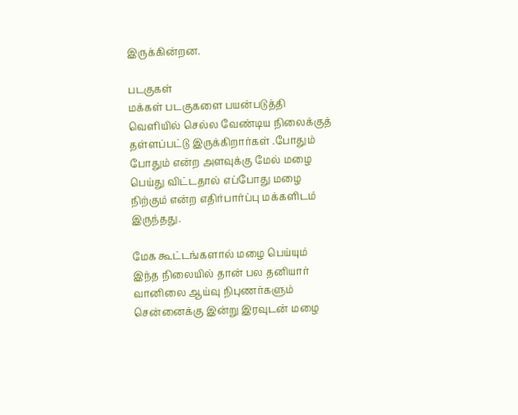இருக்கின்றன.

படகுகள்
மக்கள் படகுகளை பயன்படுத்தி வெளியில் செல்ல வேண்டிய நிலைக்குத் தள்ளப்பட்டு இருக்கிறார்கள் .போதும் போதும் என்ற அளவுக்கு மேல் மழை பெய்து விட்டதால் எப்போது மழை நிற்கும் என்ற எதிர்பார்ப்பு மக்களிடம் இருந்தது.

மேக கூட்டங்களால் மழை பெய்யும்
இந்த நிலையில் தான் பல தனியார் வானிலை ஆய்வு நிபுணர்களும் சென்னைக்கு இன்று இரவுடன் மழை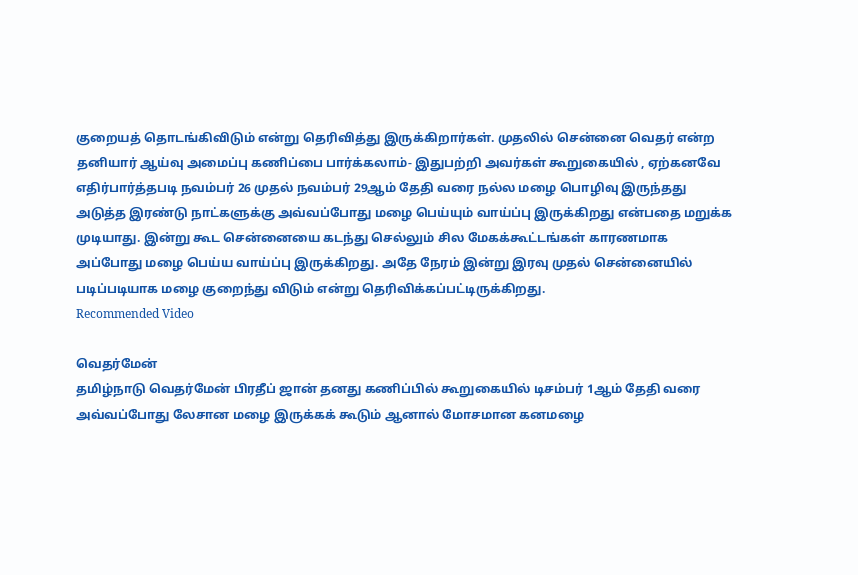குறையத் தொடங்கிவிடும் என்று தெரிவித்து இருக்கிறார்கள். முதலில் சென்னை வெதர் என்ற தனியார் ஆய்வு அமைப்பு கணிப்பை பார்க்கலாம்- இதுபற்றி அவர்கள் கூறுகையில் , ஏற்கனவே எதிர்பார்த்தபடி நவம்பர் 26 முதல் நவம்பர் 29ஆம் தேதி வரை நல்ல மழை பொழிவு இருந்தது அடுத்த இரண்டு நாட்களுக்கு அவ்வப்போது மழை பெய்யும் வாய்ப்பு இருக்கிறது என்பதை மறுக்க முடியாது. இன்று கூட சென்னையை கடந்து செல்லும் சில மேகக்கூட்டங்கள் காரணமாக அப்போது மழை பெய்ய வாய்ப்பு இருக்கிறது. அதே நேரம் இன்று இரவு முதல் சென்னையில் படிப்படியாக மழை குறைந்து விடும் என்று தெரிவிக்கப்பட்டிருக்கிறது.
Recommended Video

வெதர்மேன்
தமிழ்நாடு வெதர்மேன் பிரதீப் ஜான் தனது கணிப்பில் கூறுகையில் டிசம்பர் 1ஆம் தேதி வரை அவ்வப்போது லேசான மழை இருக்கக் கூடும் ஆனால் மோசமான கனமழை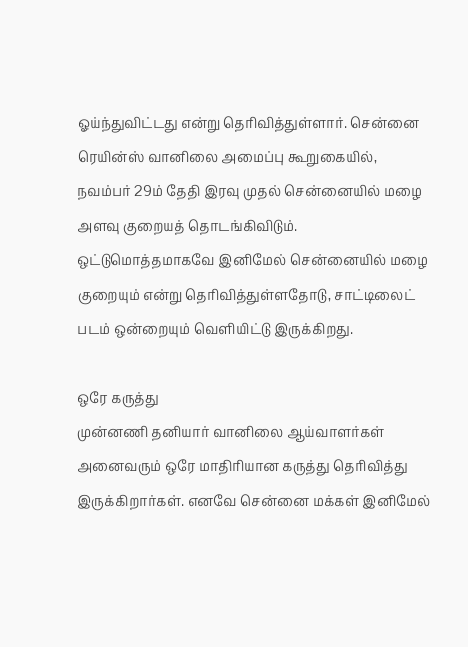ஓய்ந்துவிட்டது என்று தெரிவித்துள்ளார். சென்னை ரெயின்ஸ் வானிலை அமைப்பு கூறுகையில், நவம்பர் 29ம் தேதி இரவு முதல் சென்னையில் மழை அளவு குறையத் தொடங்கிவிடும். ஒட்டுமொத்தமாகவே இனிமேல் சென்னையில் மழை குறையும் என்று தெரிவித்துள்ளதோடு, சாட்டிலைட் படம் ஒன்றையும் வெளியிட்டு இருக்கிறது.

ஒரே கருத்து
முன்னணி தனியார் வானிலை ஆய்வாளர்கள் அனைவரும் ஒரே மாதிரியான கருத்து தெரிவித்து இருக்கிறார்கள். எனவே சென்னை மக்கள் இனிமேல்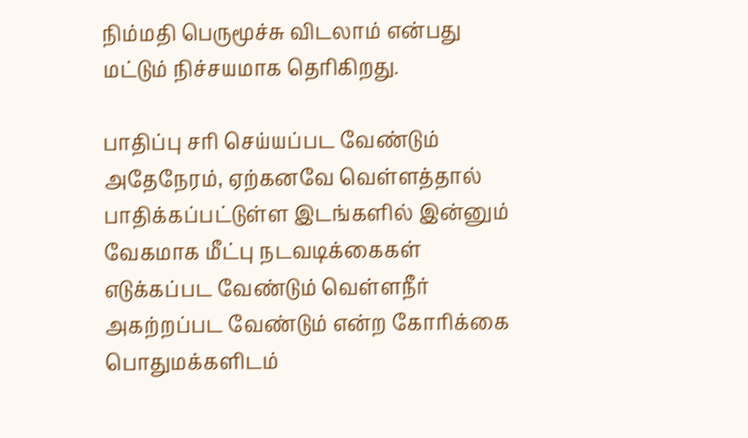நிம்மதி பெருமூச்சு விடலாம் என்பது மட்டும் நிச்சயமாக தெரிகிறது.

பாதிப்பு சரி செய்யப்பட வேண்டும்
அதேநேரம், ஏற்கனவே வெள்ளத்தால் பாதிக்கப்பட்டுள்ள இடங்களில் இன்னும் வேகமாக மீட்பு நடவடிக்கைகள் எடுக்கப்பட வேண்டும் வெள்ளநீர் அகற்றப்பட வேண்டும் என்ற கோரிக்கை பொதுமக்களிடம்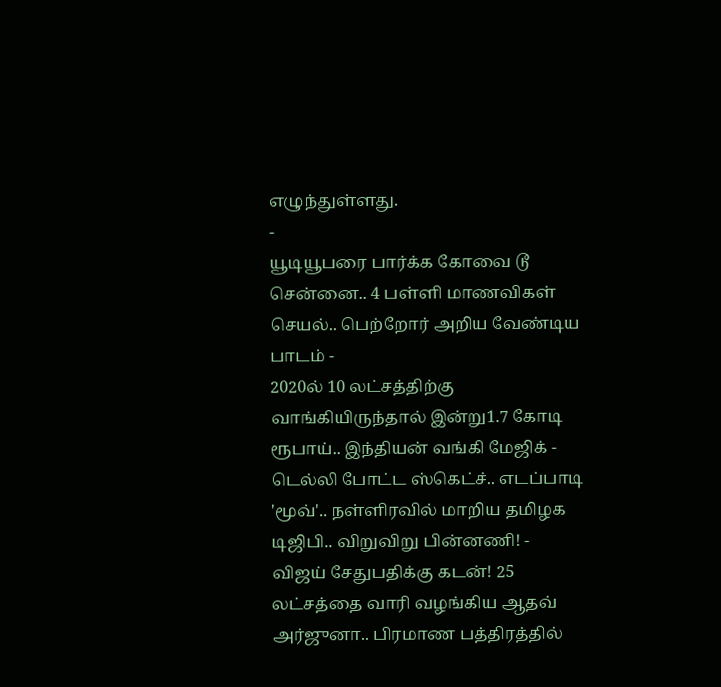எழுந்துள்ளது.
-
யூடியூபரை பார்க்க கோவை டூ சென்னை.. 4 பள்ளி மாணவிகள் செயல்.. பெற்றோர் அறிய வேண்டிய பாடம் -
2020ல் 10 லட்சத்திற்கு வாங்கியிருந்தால் இன்று1.7 கோடி ரூபாய்.. இந்தியன் வங்கி மேஜிக் -
டெல்லி போட்ட ஸ்கெட்ச்.. எடப்பாடி 'மூவ்'.. நள்ளிரவில் மாறிய தமிழக டிஜிபி.. விறுவிறு பின்னணி! -
விஜய் சேதுபதிக்கு கடன்! 25 லட்சத்தை வாரி வழங்கிய ஆதவ் அர்ஜுனா.. பிரமாண பத்திரத்தில்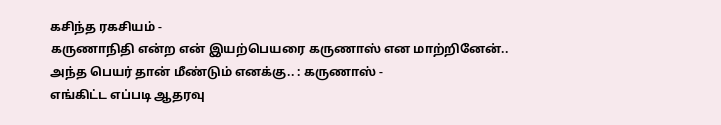கசிந்த ரகசியம் -
கருணாநிதி என்ற என் இயற்பெயரை கருணாஸ் என மாற்றினேன்.. அந்த பெயர் தான் மீண்டும் எனக்கு.. : கருணாஸ் -
எங்கிட்ட எப்படி ஆதரவு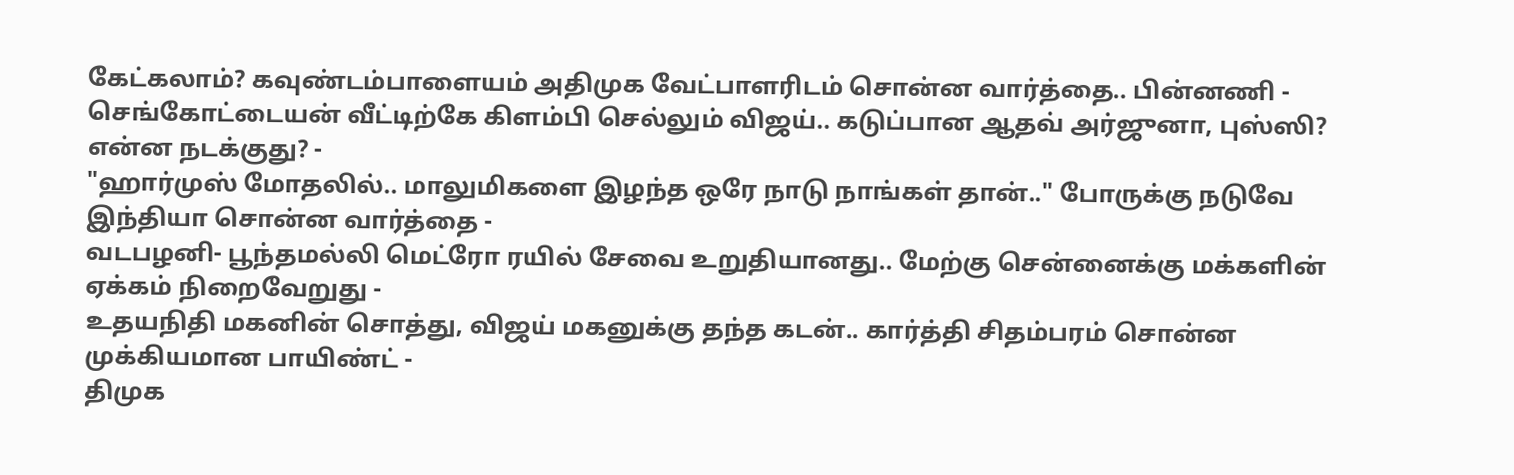கேட்கலாம்? கவுண்டம்பாளையம் அதிமுக வேட்பாளரிடம் சொன்ன வார்த்தை.. பின்னணி -
செங்கோட்டையன் வீட்டிற்கே கிளம்பி செல்லும் விஜய்.. கடுப்பான ஆதவ் அர்ஜுனா, புஸ்ஸி? என்ன நடக்குது? -
"ஹார்முஸ் மோதலில்.. மாலுமிகளை இழந்த ஒரே நாடு நாங்கள் தான்.." போருக்கு நடுவே இந்தியா சொன்ன வார்த்தை -
வடபழனி- பூந்தமல்லி மெட்ரோ ரயில் சேவை உறுதியானது.. மேற்கு சென்னைக்கு மக்களின் ஏக்கம் நிறைவேறுது -
உதயநிதி மகனின் சொத்து, விஜய் மகனுக்கு தந்த கடன்.. கார்த்தி சிதம்பரம் சொன்ன முக்கியமான பாயிண்ட் -
திமுக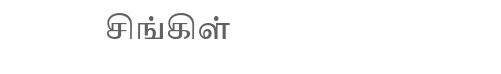சிங்கிள்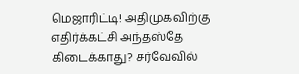மெஜாரிட்டி! அதிமுகவிற்கு எதிர்க்கட்சி அந்தஸ்தே கிடைக்காது? சர்வேவில்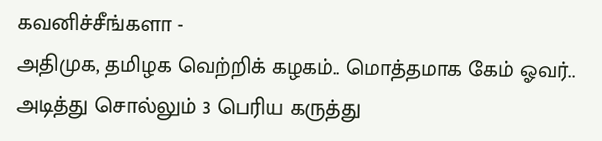கவனிச்சீங்களா -
அதிமுக, தமிழக வெற்றிக் கழகம்.. மொத்தமாக கேம் ஓவர்.. அடித்து சொல்லும் 3 பெரிய கருத்து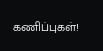கணிப்புகள்!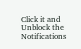Click it and Unblock the Notifications